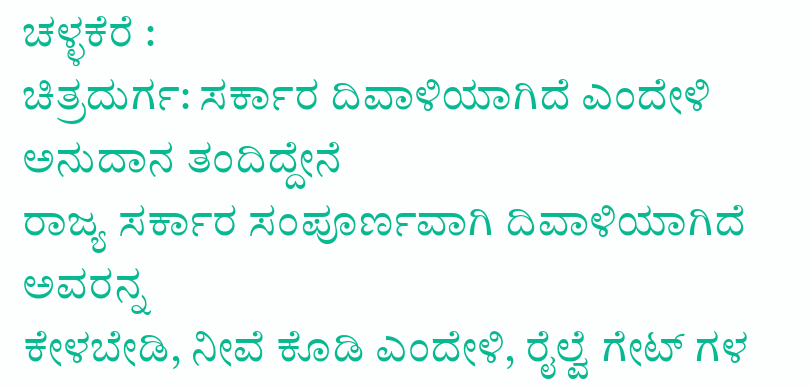ಚಳ್ಳಕೆರೆ :
ಚಿತ್ರದುರ್ಗ: ಸರ್ಕಾರ ದಿವಾಳಿಯಾಗಿದೆ ಎಂದೇಳಿ
ಅನುದಾನ ತಂದಿದ್ದೇನೆ
ರಾಜ್ಯ ಸರ್ಕಾರ ಸಂಪೂರ್ಣವಾಗಿ ದಿವಾಳಿಯಾಗಿದೆ ಅವರನ್ನ
ಕೇಳಬೇಡಿ, ನೀವೆ ಕೊಡಿ ಎಂದೇಳಿ, ರೈಲ್ವೆ ಗೇಟ್ ಗಳ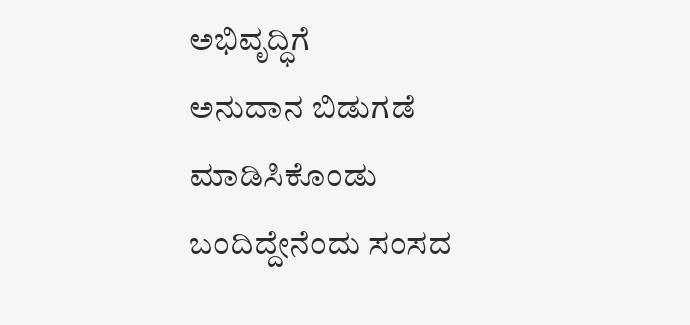ಅಭಿವೃದ್ಧಿಗೆ
ಅನುದಾನ ಬಿಡುಗಡೆ ಮಾಡಿಸಿಕೊಂಡು ಬಂದಿದ್ದೇನೆಂದು ಸಂಸದ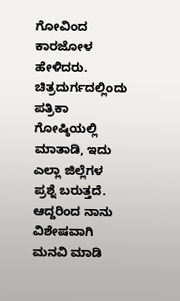ಗೋವಿಂದ ಕಾರಜೋಳ ಹೇಳಿದರು.
ಚಿತ್ರದುರ್ಗದಲ್ಲಿಂದು ಪತ್ರಿಕಾ
ಗೋಷ್ಠಿಯಲ್ಲಿ ಮಾತಾಡಿ, ಇದು ಎಲ್ಲಾ ಜಿಲ್ಲೆಗಳ ಪ್ರಶ್ನೆ ಬರುತ್ತದೆ.
ಆದ್ದರಿಂದ ನಾನು ವಿಶೇಷವಾಗಿ ಮನವಿ ಮಾಡಿ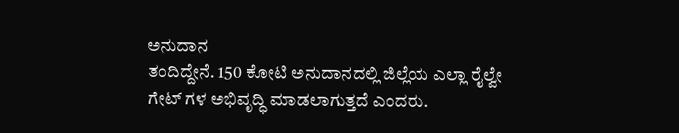ಅನುದಾನ
ತಂದಿದ್ದೇನೆ. 150 ಕೋಟಿ ಅನುದಾನದಲ್ಲಿ ಜಿಲ್ಲೆಯ ಎಲ್ಲಾ ರೈಲ್ವೇ
ಗೇಟ್ ಗಳ ಅಭಿವೃದ್ಧಿ ಮಾಡಲಾಗುತ್ತದೆ ಎಂದರು.